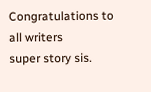Congratulations to all writers
super story sis.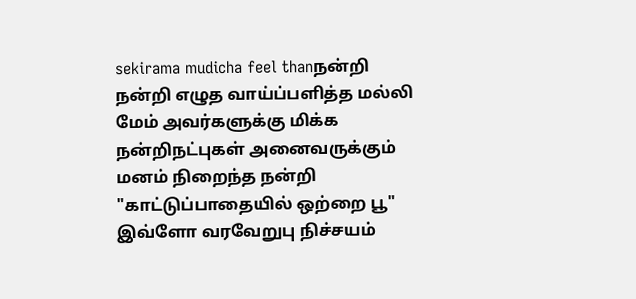sekirama mudicha feel thanநன்றி நன்றி எழுத வாய்ப்பளித்த மல்லி மேம் அவர்களுக்கு மிக்க நன்றிநட்புகள் அனைவருக்கும் மனம் நிறைந்த நன்றி "காட்டுப்பாதையில் ஒற்றை பூ" இவ்ளோ வரவேறுபு நிச்சயம்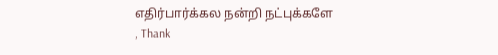எதிர்பார்க்கல நன்றி நட்புக்களே
, Thank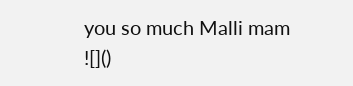you so much Malli mam
![]()